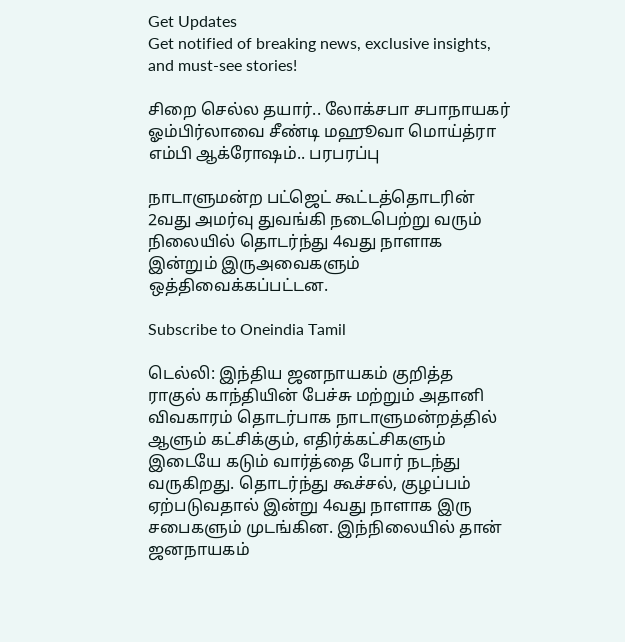Get Updates
Get notified of breaking news, exclusive insights, and must-see stories!

சிறை செல்ல தயார்.. லோக்சபா சபாநாயகர் ஓம்பிர்லாவை சீண்டி மஹூவா மொய்த்ரா எம்பி ஆக்ரோஷம்.. பரபரப்பு

நாடாளுமன்ற பட்ஜெட் கூட்டத்தொடரின் 2வது அமர்வு துவங்கி நடைபெற்று வரும் நிலையில் தொடர்ந்து 4வது நாளாக இன்றும் இருஅவைகளும் ஒத்திவைக்கப்பட்டன.

Subscribe to Oneindia Tamil

டெல்லி: இந்திய ஜனநாயகம் குறித்த ராகுல் காந்தியின் பேச்சு மற்றும் அதானி விவகாரம் தொடர்பாக நாடாளுமன்றத்தில் ஆளும் கட்சிக்கும், எதிர்க்கட்சிகளும் இடையே கடும் வார்த்தை போர் நடந்து வருகிறது. தொடர்ந்து கூச்சல், குழப்பம் ஏற்படுவதால் இன்று 4வது நாளாக இரு சபைகளும் முடங்கின. இந்நிலையில் தான் ஜனநாயகம்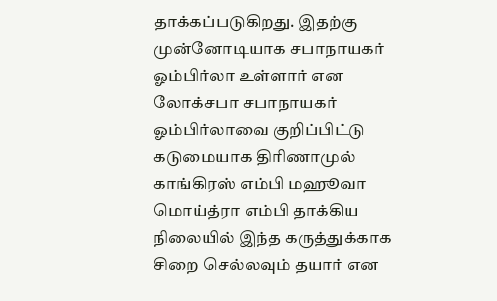தாக்கப்படுகிறது. இதற்கு முன்னோடியாக சபாநாயகர் ஓம்பிர்லா உள்ளார் என லோக்சபா சபாநாயகர் ஓம்பிர்லாவை குறிப்பிட்டு கடுமையாக திரிணாமுல் காங்கிரஸ் எம்பி மஹூவா மொய்த்ரா எம்பி தாக்கிய நிலையில் இந்த கருத்துக்காக சிறை செல்லவும் தயார் என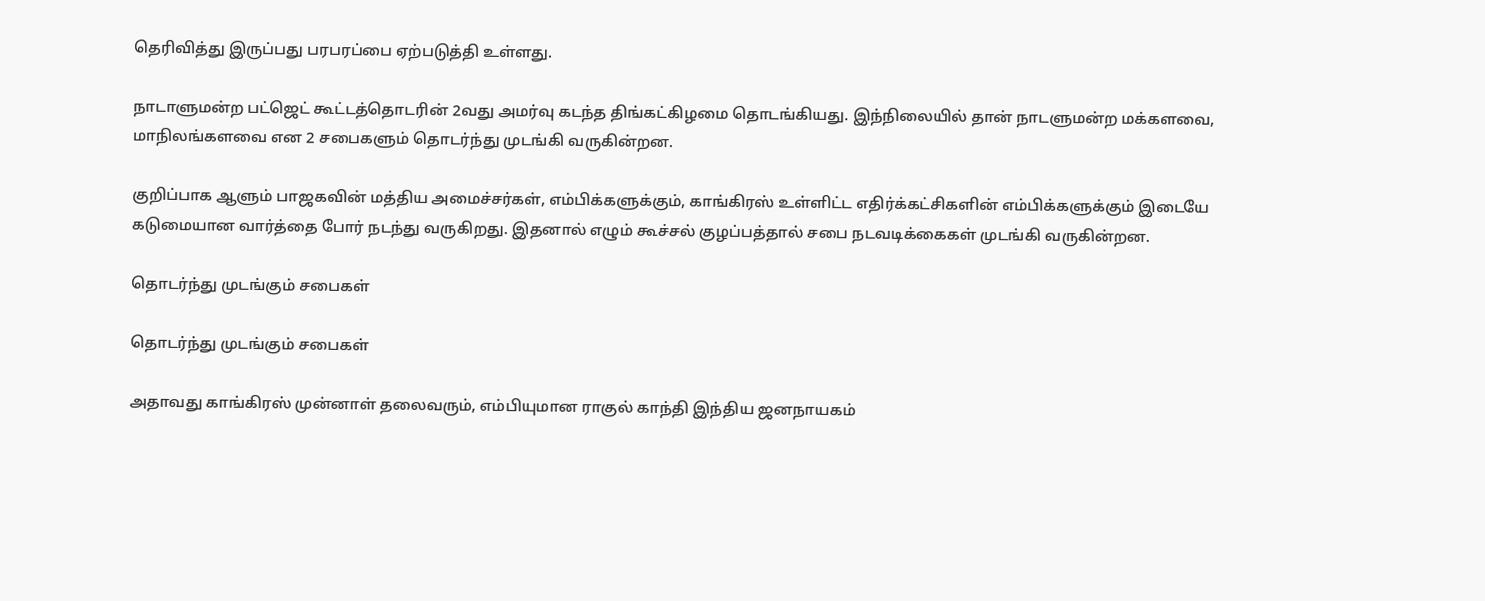தெரிவித்து இருப்பது பரபரப்பை ஏற்படுத்தி உள்ளது.

நாடாளுமன்ற பட்ஜெட் கூட்டத்தொடரின் 2வது அமர்வு கடந்த திங்கட்கிழமை தொடங்கியது. இந்நிலையில் தான் நாடளுமன்ற மக்களவை, மாநிலங்களவை என 2 சபைகளும் தொடர்ந்து முடங்கி வருகின்றன.

குறிப்பாக ஆளும் பாஜகவின் மத்திய அமைச்சர்கள், எம்பிக்களுக்கும், காங்கிரஸ் உள்ளிட்ட எதிர்க்கட்சிகளின் எம்பிக்களுக்கும் இடையே கடுமையான வார்த்தை போர் நடந்து வருகிறது. இதனால் எழும் கூச்சல் குழப்பத்தால் சபை நடவடிக்கைகள் முடங்கி வருகின்றன.

தொடர்ந்து முடங்கும் சபைகள்

தொடர்ந்து முடங்கும் சபைகள்

அதாவது காங்கிரஸ் முன்னாள் தலைவரும், எம்பியுமான ராகுல் காந்தி இந்திய ஜனநாயகம்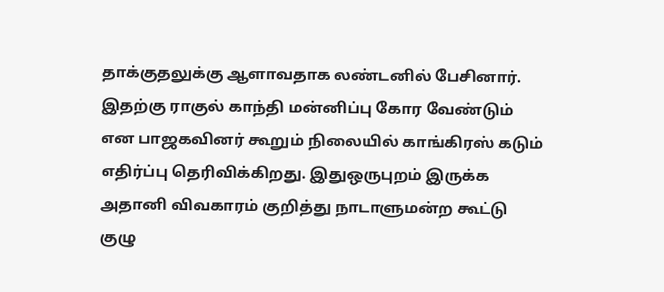தாக்குதலுக்கு ஆளாவதாக லண்டனில் பேசினார். இதற்கு ராகுல் காந்தி மன்னிப்பு கோர வேண்டும் என பாஜகவினர் கூறும் நிலையில் காங்கிரஸ் கடும் எதிர்ப்பு தெரிவிக்கிறது. இதுஒருபுறம் இருக்க அதானி விவகாரம் குறித்து நாடாளுமன்ற கூட்டு குழு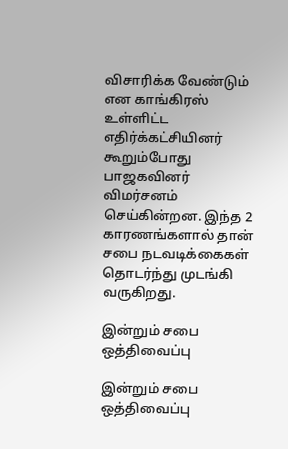விசாரிக்க வேண்டும் என காங்கிரஸ் உள்ளிட்ட எதிர்க்கட்சியினர் கூறும்போது பாஜகவினர் விமர்சனம் செய்கின்றன. இந்த 2 காரணங்களால் தான் சபை நடவடிக்கைகள் தொடர்ந்து முடங்கி வருகிறது.

இன்றும் சபை ஒத்திவைப்பு

இன்றும் சபை ஒத்திவைப்பு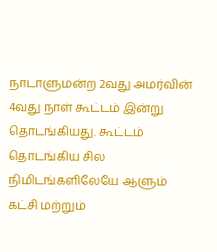நாடாளுமன்ற 2வது அமர்வின் 4வது நாள் கூட்டம் இன்று தொடங்கியது. கூட்டம் தொடங்கிய சில நிமிடங்களிலேயே ஆளும் கட்சி மற்றும்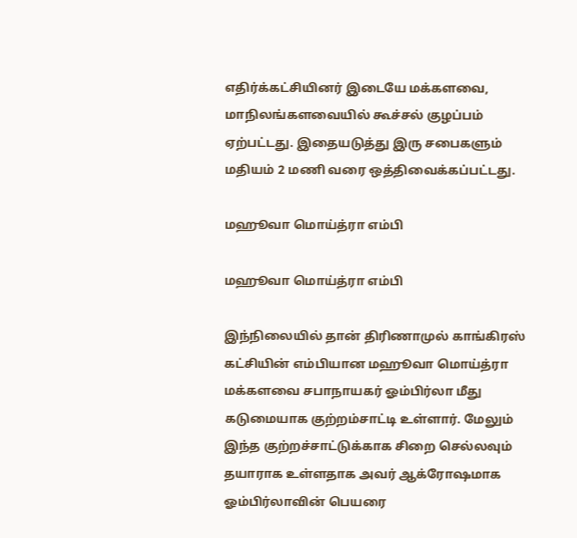எதிர்க்கட்சியினர் இடையே மக்களவை, மாநிலங்களவையில் கூச்சல் குழப்பம் ஏற்பட்டது. இதையடுத்து இரு சபைகளும் மதியம் 2 மணி வரை ஒத்திவைக்கப்பட்டது.

மஹூவா மொய்த்ரா எம்பி

மஹூவா மொய்த்ரா எம்பி

இந்நிலையில் தான் திரிணாமுல் காங்கிரஸ் கட்சியின் எம்பியான மஹூவா மொய்த்ரா மக்களவை சபாநாயகர் ஓம்பிர்லா மீது கடுமையாக குற்றம்சாட்டி உள்ளார். மேலும் இந்த குற்றச்சாட்டுக்காக சிறை செல்லவும் தயாராக உள்ளதாக அவர் ஆக்ரோஷமாக ஓம்பிர்லாவின் பெயரை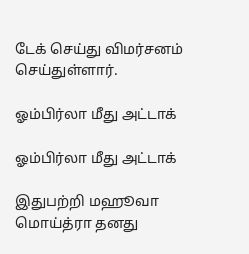டேக் செய்து விமர்சனம் செய்துள்ளார்.

ஓம்பிர்லா மீது அட்டாக்

ஓம்பிர்லா மீது அட்டாக்

இதுபற்றி மஹூவா மொய்த்ரா தனது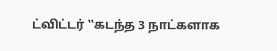ட்விட்டர் ‛‛கடந்த 3 நாட்களாக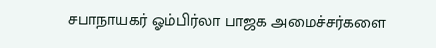சபாநாயகர் ஓம்பிர்லா பாஜக அமைச்சர்களை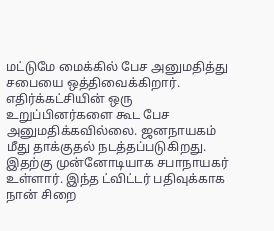மட்டுமே மைக்கில் பேச அனுமதித்து சபையை ஒத்திவைக்கிறார். எதிர்க்கட்சியின் ஒரு உறுப்பினர்களை கூட பேச அனுமதிக்கவில்லை. ஜனநாயகம் மீது தாக்குதல் நடத்தப்படுகிறது. இதற்கு முன்னோடியாக சபாநாயகர் உள்ளார். இந்த ட்விட்டர் பதிவுக்காக நான் சிறை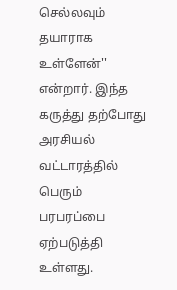செல்லவும் தயாராக உள்ளேன்'' என்றார். இந்த கருத்து தற்போது அரசியல் வட்டாரத்தில் பெரும் பரபரப்பை ஏற்படுத்தி உள்ளது.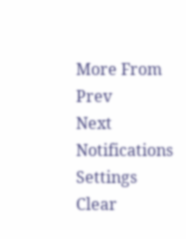More From
Prev
Next
Notifications
Settings
Clear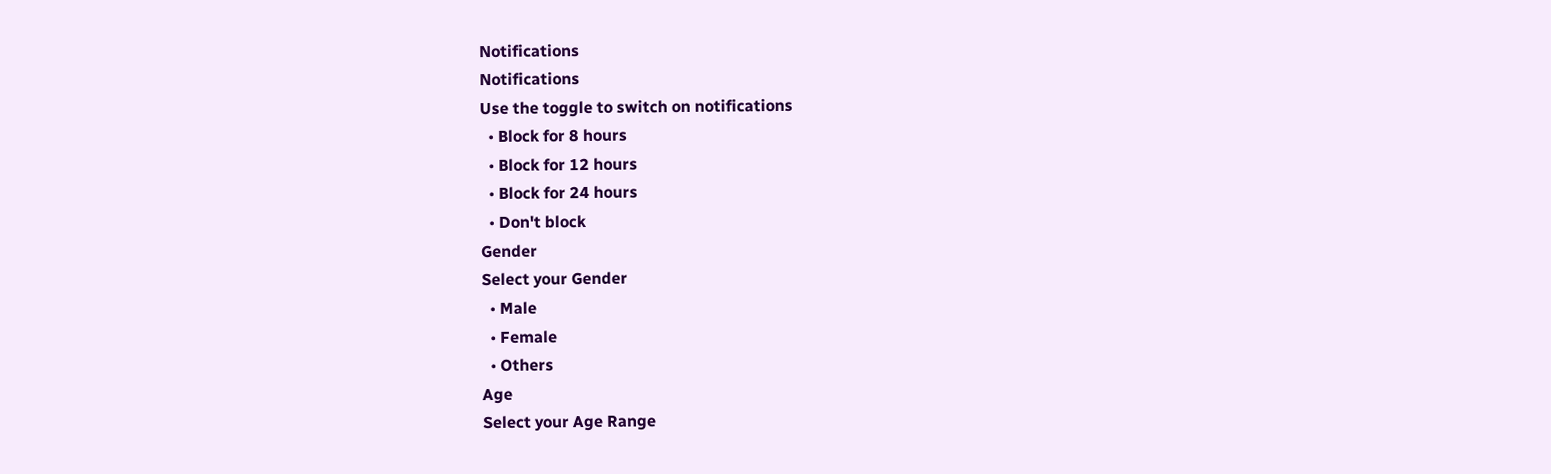Notifications
Notifications
Use the toggle to switch on notifications
  • Block for 8 hours
  • Block for 12 hours
  • Block for 24 hours
  • Don't block
Gender
Select your Gender
  • Male
  • Female
  • Others
Age
Select your Age Range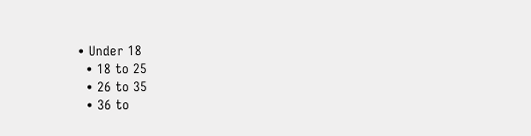• Under 18
  • 18 to 25
  • 26 to 35
  • 36 to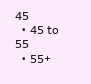45
  • 45 to 55
  • 55+